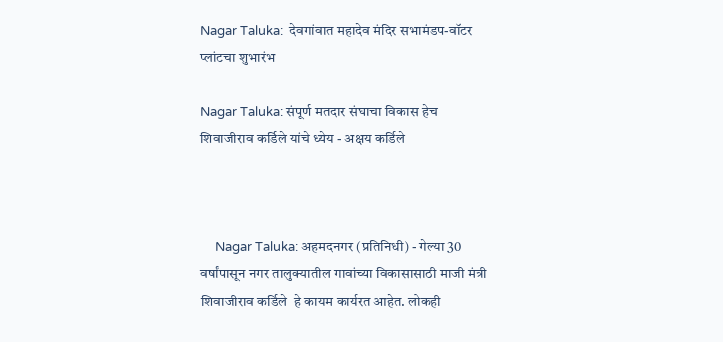Nagar Taluka:  देवगांवात महादेव मंदिर सभामंडप-वॉटर प्लांटचा शुभारंभ

Nagar Taluka: संपूर्ण मतदार संघाचा विकास हेच शिवाजीराव कर्डिले यांचे ध्येय - अक्षय कर्डिले



     Nagar Taluka: अहमदनगर (प्रतिनिधी) - गेल्या 30 वर्षांपासून नगर तालुक्यातील गावांच्या विकासासाठी माजी मंत्री शिवाजीराव कर्डिले  हे कायम कार्यरत आहेत. लोकही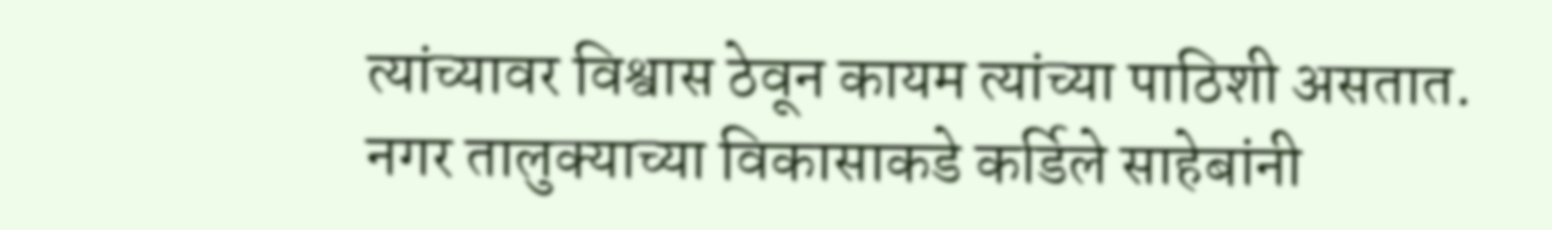त्यांच्यावर विश्वास ठेवून कायम त्यांच्या पाठिशी असतात.  नगर तालुक्याच्या विकासाकडे कर्डिले साहेबांनी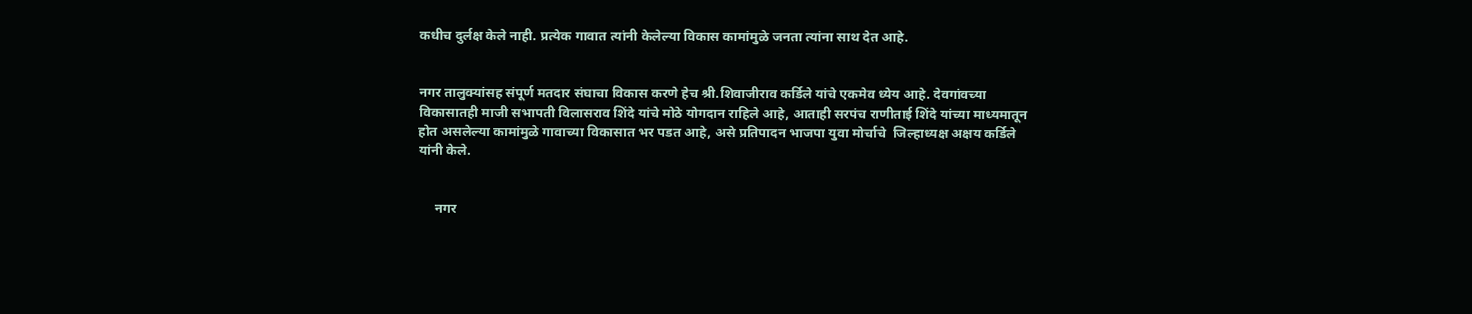कधीच दुर्लक्ष केले नाही. प्रत्येक गावात त्यांनी केलेल्या विकास कामांमुळे जनता त्यांना साथ देत आहे.


नगर तालुक्यांसह संपूर्ण मतदार संघाचा विकास करणे हेच श्री.शिवाजीराव कर्डिले यांचे एकमेव ध्येय आहे. देवगांवच्या विकासातही माजी सभापती विलासराव शिंदे यांचे मोठे योगदान राहिले आहे, आताही सरपंच राणीताई शिंदे यांच्या माध्यमातून होत असलेल्या कामांमुळे गावाच्या विकासात भर पडत आहे, असे प्रतिपादन भाजपा युवा मोर्चाचे  जिल्हाध्यक्ष अक्षय कर्डिले यांनी केले.


     नगर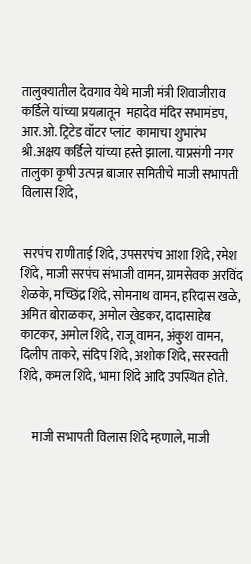तालुक्यातील देवगाव येथे माजी मंत्री शिवाजीराव कर्डिले यांच्या प्रयत्नातून  महादेव मंदिर सभामंडप, आर.ओ. ट्रिटेड वॉटर प्लांट  कामाचा शुभारंभ श्री.अक्षय कर्डिले यांच्या हस्ते झाला. याप्रसंगी नगर तालुका कृषी उत्पन्न बाजार समितीचे माजी सभापती विलास शिंदे,


 सरपंच राणीताई शिंदे, उपसरपंच आशा शिंदे, रमेश शिंदे, माजी सरपंच संभाजी वामन, ग्रामसेवक अरविंद शेळके, मच्छिंद्र शिंदे, सोमनाथ वामन, हरिदास खळे, अमित बोराळकर, अमोल खेडकर, दादासाहेब काटकर, अमोल शिंदे, राजू वामन, अंकुश वामन, दिलीप ताकरे, संदिप शिंदे, अशोक शिंदे, सरस्वती शिंदे, कमल शिंदे, भामा शिंदे आदि उपस्थित होते.


     माजी सभापती विलास शिंदे म्हणाले, माजी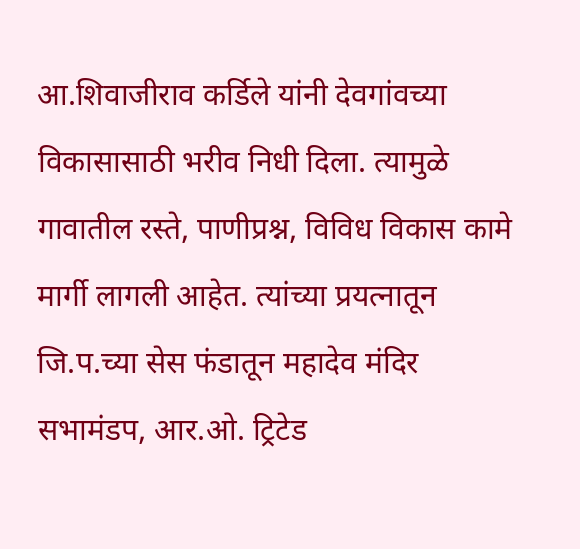आ.शिवाजीराव कर्डिले यांनी देवगांवच्या विकासासाठी भरीव निधी दिला. त्यामुळे गावातील रस्ते, पाणीप्रश्न, विविध विकास कामे मार्गी लागली आहेत. त्यांच्या प्रयत्नातून जि.प.च्या सेस फंडातून महादेव मंदिर सभामंडप, आर.ओ. ट्रिटेड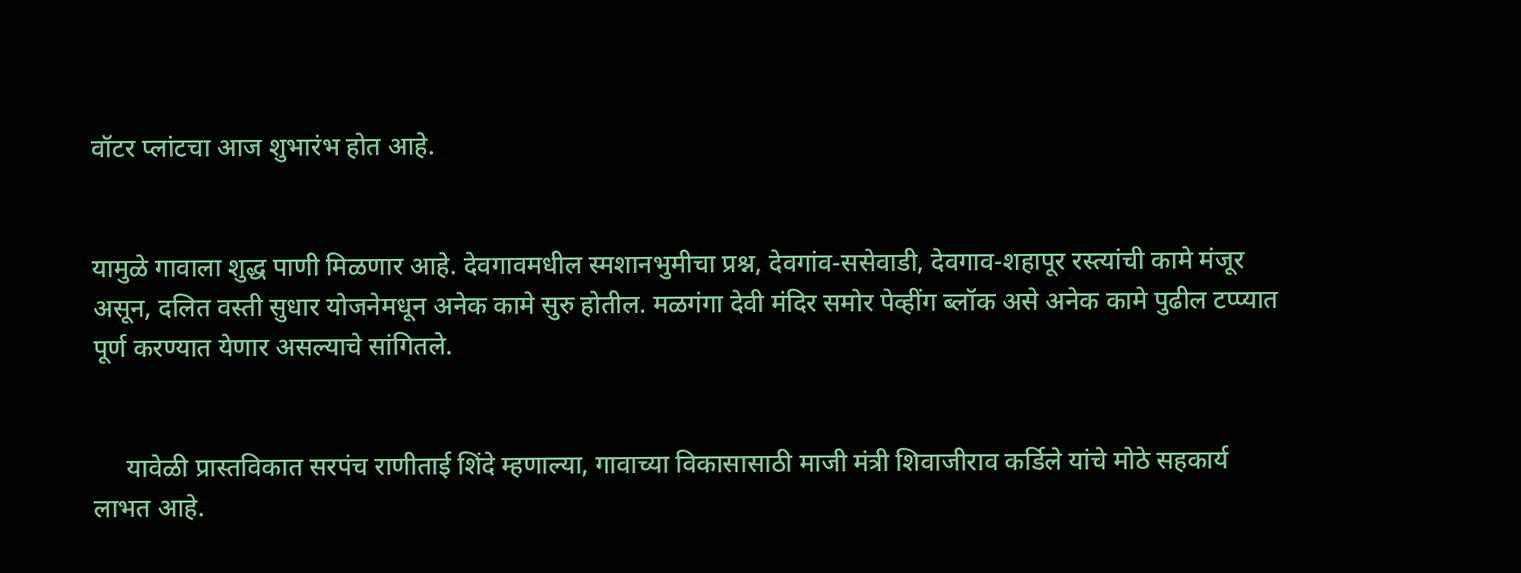वॉटर प्लांटचा आज शुभारंभ होत आहे.


यामुळे गावाला शुद्ध पाणी मिळणार आहे. देवगावमधील स्मशानभुमीचा प्रश्न, देवगांव-ससेवाडी, देवगाव-शहापूर रस्त्यांची कामे मंजूर असून, दलित वस्ती सुधार योजनेमधून अनेक कामे सुरु होतील. मळगंगा देवी मंदिर समोर पेव्हींग ब्लॉक असे अनेक कामे पुढील टप्प्यात पूर्ण करण्यात येणार असल्याचे सांगितले.


     यावेळी प्रास्तविकात सरपंच राणीताई शिंदे म्हणाल्या, गावाच्या विकासासाठी माजी मंत्री शिवाजीराव कर्डिले यांचे मोठे सहकार्य लाभत आहे.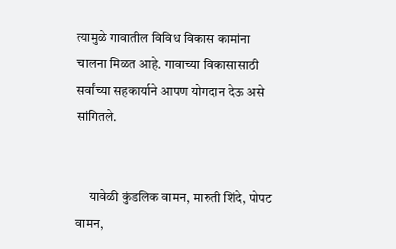त्यामुळे गावातील विविध विकास कामांना चालना मिळत आहे. गावाच्या विकासासाठी सर्वांच्या सहकार्याने आपण योगदान देऊ असे सांगितले.


     यावेळी कुंडलिक वामन, मारुती शिंदे, पोपट वामन,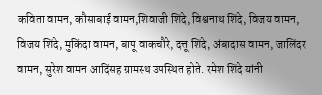कविता वामन, कौसाबाई वामन,शिवाजी शिंदे, विश्वनाथ शिंदे, विजय वामन, विजय शिंदे, मुकिंदा वामन, बापू वाकचौरे, दत्तू शिंदे, अंबादास वामन, जालिंदर वामन, सुरेश वामन आदिंसह ग्रामस्थ उपस्थित होते. रमेश शिंदे यांनी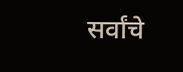सर्वांचे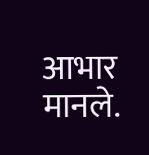आभार मानले.